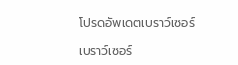โปรดอัพเดตเบราว์เซอร์

เบราว์เซอร์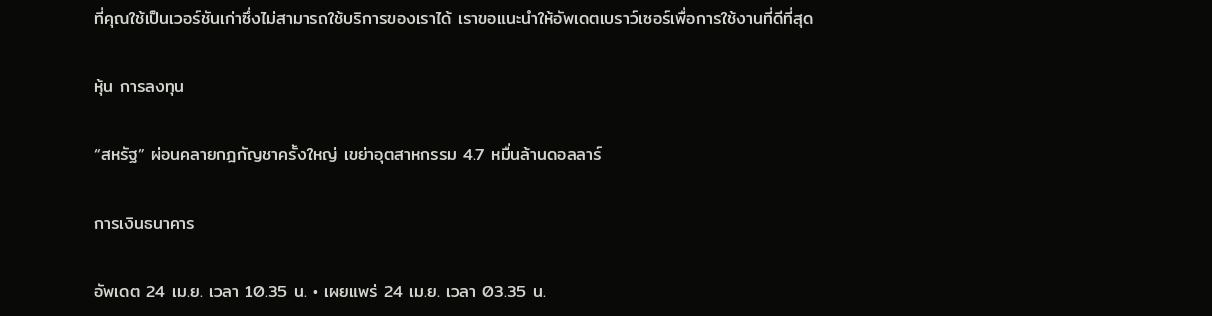ที่คุณใช้เป็นเวอร์ชันเก่าซึ่งไม่สามารถใช้บริการของเราได้ เราขอแนะนำให้อัพเดตเบราว์เซอร์เพื่อการใช้งานที่ดีที่สุด

หุ้น การลงทุน

“สหรัฐ” ผ่อนคลายกฎกัญชาครั้งใหญ่ เขย่าอุตสาหกรรม 4.7 หมื่นล้านดอลลาร์

การเงินธนาคาร

อัพเดต 24 เม.ย. เวลา 10.35 น. • เผยแพร่ 24 เม.ย. เวลา 03.35 น.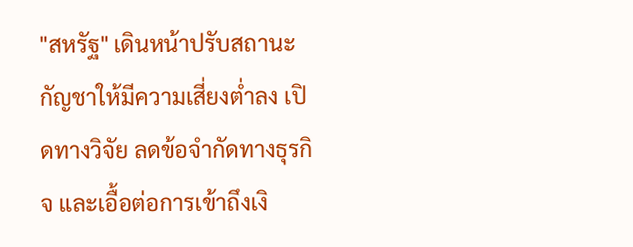"สหรัฐ" เดินหน้าปรับสถานะกัญชาให้มีความเสี่ยงต่ำลง เปิดทางวิจัย ลดข้อจำกัดทางธุรกิจ และเอื้อต่อการเข้าถึงเงิ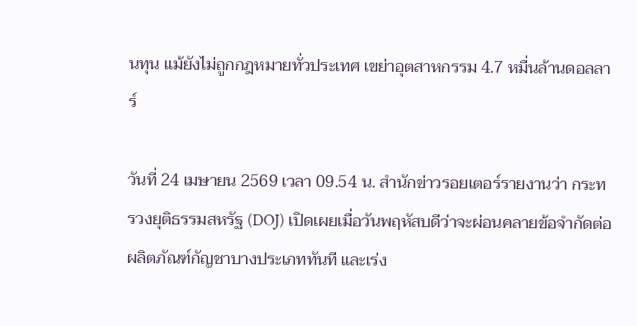นทุน แม้ยังไม่ถูกกฎหมายทั่วประเทศ เขย่าอุตสาหกรรม 4.7 หมื่นล้านดอลลาร์

วันที่ 24 เมษายน 2569 เวลา 09.54 น. สำนักข่าวรอยเตอร์รายงานว่า กระทรวงยุติธรรมสหรัฐ (DOJ) เปิดเผยเมื่อวันพฤหัสบดีว่าจะผ่อนคลายข้อจำกัดต่อผลิตภัณฑ์กัญชาบางประเภททันที และเร่ง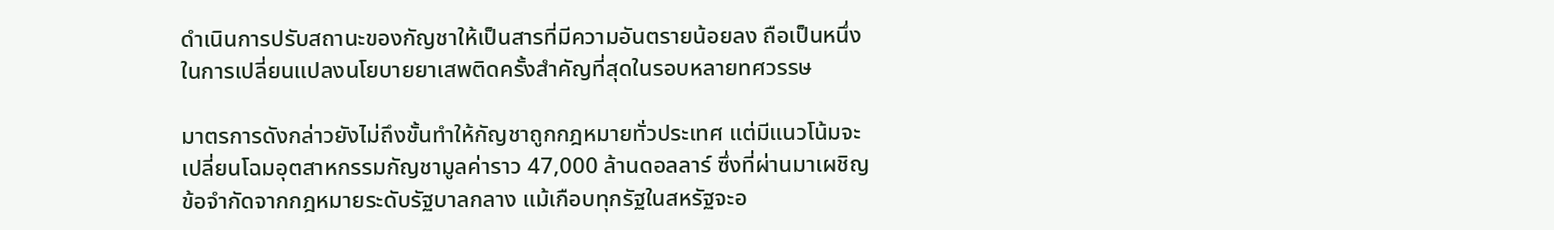ดำเนินการปรับสถานะของกัญชาให้เป็นสารที่มีความอันตรายน้อยลง ถือเป็นหนึ่งในการเปลี่ยนแปลงนโยบายยาเสพติดครั้งสำคัญที่สุดในรอบหลายทศวรรษ

มาตรการดังกล่าวยังไม่ถึงขั้นทำให้กัญชาถูกกฎหมายทั่วประเทศ แต่มีแนวโน้มจะเปลี่ยนโฉมอุตสาหกรรมกัญชามูลค่าราว 47,000 ล้านดอลลาร์ ซึ่งที่ผ่านมาเผชิญข้อจำกัดจากกฎหมายระดับรัฐบาลกลาง แม้เกือบทุกรัฐในสหรัฐจะอ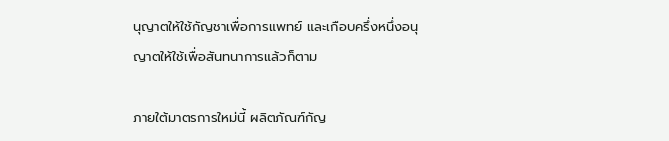นุญาตให้ใช้กัญชาเพื่อการแพทย์ และเกือบครึ่งหนึ่งอนุญาตให้ใช้เพื่อสันทนาการแล้วก็ตาม

ภายใต้มาตรการใหม่นี้ ผลิตภัณฑ์กัญ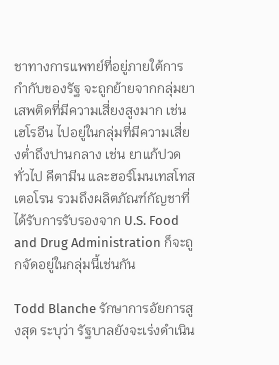ชาทางการแพทย์ที่อยู่ภายใต้การกำกับของรัฐ จะถูกย้ายจากกลุ่มยาเสพติดที่มีความเสี่ยงสูงมาก เช่น เฮโรอีน ไปอยู่ในกลุ่มที่มีความเสี่ยงต่ำถึงปานกลาง เช่น ยาแก้ปวดทั่วไป คีตามีน และฮอร์โมนเทสโทสเตอโรน รวมถึงผลิตภัณฑ์กัญชาที่ได้รับการรับรองจาก U.S. Food and Drug Administration ก็จะถูกจัดอยู่ในกลุ่มนี้เช่นกัน

Todd Blanche รักษาการอัยการสูงสุด ระบุว่า รัฐบาลยังจะเร่งดำเนิน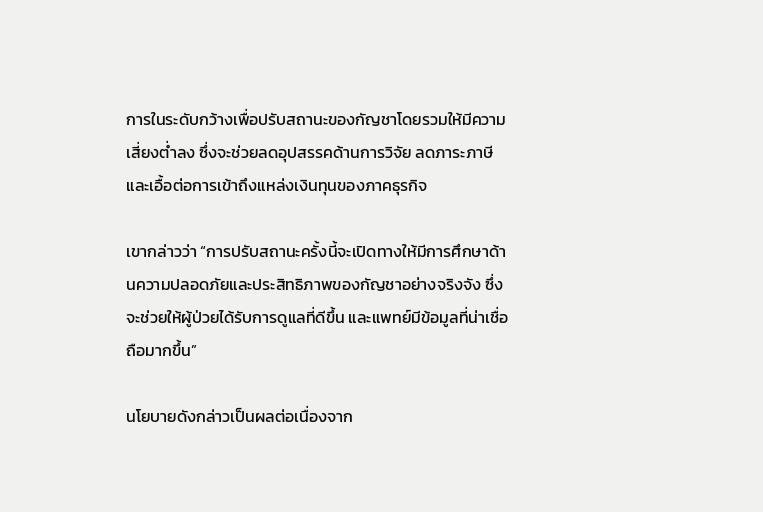การในระดับกว้างเพื่อปรับสถานะของกัญชาโดยรวมให้มีความเสี่ยงต่ำลง ซึ่งจะช่วยลดอุปสรรคด้านการวิจัย ลดภาระภาษี และเอื้อต่อการเข้าถึงแหล่งเงินทุนของภาคธุรกิจ

เขากล่าวว่า “การปรับสถานะครั้งนี้จะเปิดทางให้มีการศึกษาด้านความปลอดภัยและประสิทธิภาพของกัญชาอย่างจริงจัง ซึ่งจะช่วยให้ผู้ป่วยได้รับการดูแลที่ดีขึ้น และแพทย์มีข้อมูลที่น่าเชื่อถือมากขึ้น”

นโยบายดังกล่าวเป็นผลต่อเนื่องจาก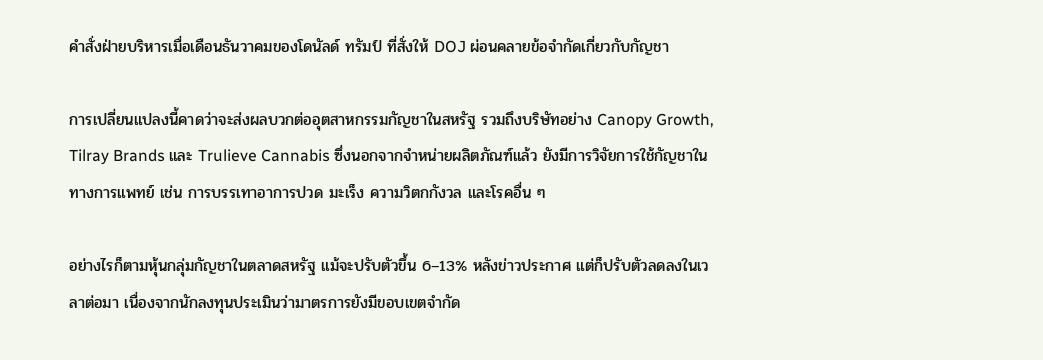คำสั่งฝ่ายบริหารเมื่อเดือนธันวาคมของโดนัลด์ ทรัมป์ ที่สั่งให้ DOJ ผ่อนคลายข้อจำกัดเกี่ยวกับกัญชา

การเปลี่ยนแปลงนี้คาดว่าจะส่งผลบวกต่ออุตสาหกรรมกัญชาในสหรัฐ รวมถึงบริษัทอย่าง Canopy Growth, Tilray Brands และ Trulieve Cannabis ซึ่งนอกจากจำหน่ายผลิตภัณฑ์แล้ว ยังมีการวิจัยการใช้กัญชาในทางการแพทย์ เช่น การบรรเทาอาการปวด มะเร็ง ความวิตกกังวล และโรคอื่น ๆ

อย่างไรก็ตามหุ้นกลุ่มกัญชาในตลาดสหรัฐ แม้จะปรับตัวขึ้น 6–13% หลังข่าวประกาศ แต่ก็ปรับตัวลดลงในเวลาต่อมา เนื่องจากนักลงทุนประเมินว่ามาตรการยังมีขอบเขตจำกัด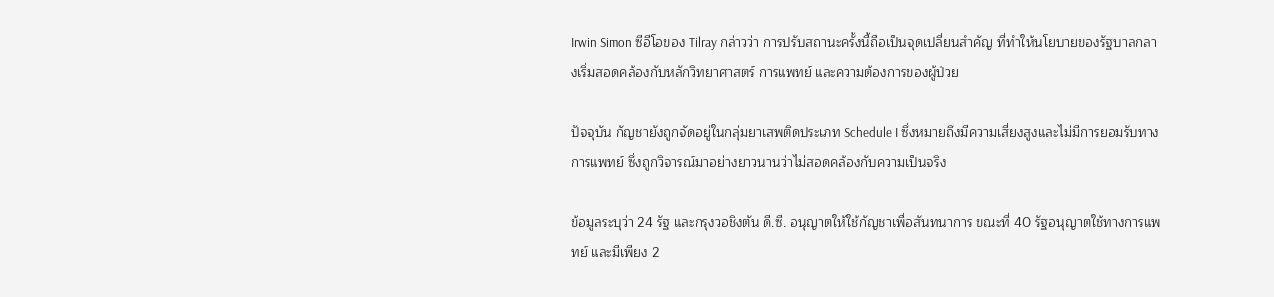Irwin Simon ซีอีโอของ Tilray กล่าวว่า การปรับสถานะครั้งนี้ถือเป็นจุดเปลี่ยนสำคัญ ที่ทำให้นโยบายของรัฐบาลกลางเริ่มสอดคล้องกับหลักวิทยาศาสตร์ การแพทย์ และความต้องการของผู้ป่วย

ปัจจุบัน กัญชายังถูกจัดอยู่ในกลุ่มยาเสพติดประเภท Schedule I ซึ่งหมายถึงมีความเสี่ยงสูงและไม่มีการยอมรับทางการแพทย์ ซึ่งถูกวิจารณ์มาอย่างยาวนานว่าไม่สอดคล้องกับความเป็นจริง

ข้อมูลระบุว่า 24 รัฐ และกรุงวอชิงตัน ดี.ซี. อนุญาตให้ใช้กัญชาเพื่อสันทนาการ ขณะที่ 40 รัฐอนุญาตใช้ทางการแพทย์ และมีเพียง 2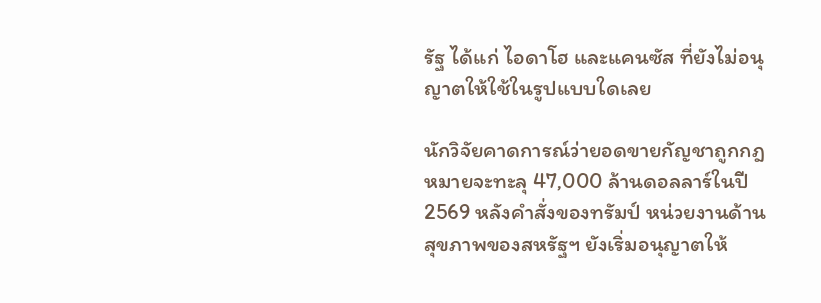รัฐ ได้แก่ ไอดาโฮ และแคนซัส ที่ยังไม่อนุญาตให้ใช้ในรูปแบบใดเลย

นักวิจัยคาดการณ์ว่ายอดขายกัญชาถูกกฎหมายจะทะลุ 47,000 ล้านดอลลาร์ในปี 2569 หลังคำสั่งของทรัมป์ หน่วยงานด้านสุขภาพของสหรัฐฯ ยังเริ่มอนุญาตให้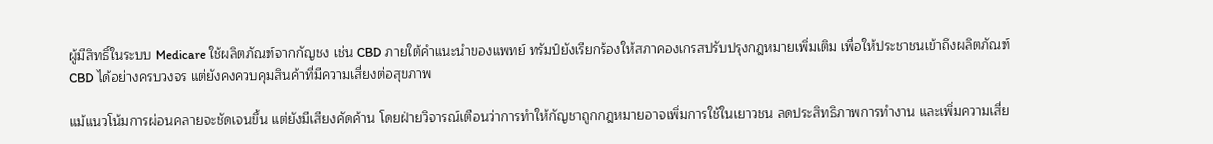ผู้มีสิทธิ์ในระบบ Medicare ใช้ผลิตภัณฑ์จากกัญชง เช่น CBD ภายใต้คำแนะนำของแพทย์ ทรัมป์ยังเรียกร้องให้สภาคองเกรสปรับปรุงกฎหมายเพิ่มเติม เพื่อให้ประชาชนเข้าถึงผลิตภัณฑ์ CBD ได้อย่างครบวงจร แต่ยังคงควบคุมสินค้าที่มีความเสี่ยงต่อสุขภาพ

แม้แนวโน้มการผ่อนคลายจะชัดเจนขึ้น แต่ยังมีเสียงคัดค้าน โดยฝ่ายวิจารณ์เตือนว่าการทำให้กัญชาถูกกฎหมายอาจเพิ่มการใช้ในเยาวชน ลดประสิทธิภาพการทำงาน และเพิ่มความเสี่ย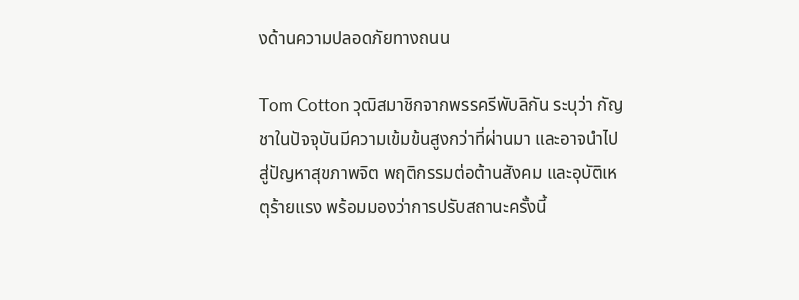งด้านความปลอดภัยทางถนน

Tom Cotton วุฒิสมาชิกจากพรรครีพับลิกัน ระบุว่า กัญชาในปัจจุบันมีความเข้มข้นสูงกว่าที่ผ่านมา และอาจนำไปสู่ปัญหาสุขภาพจิต พฤติกรรมต่อต้านสังคม และอุบัติเหตุร้ายแรง พร้อมมองว่าการปรับสถานะครั้งนี้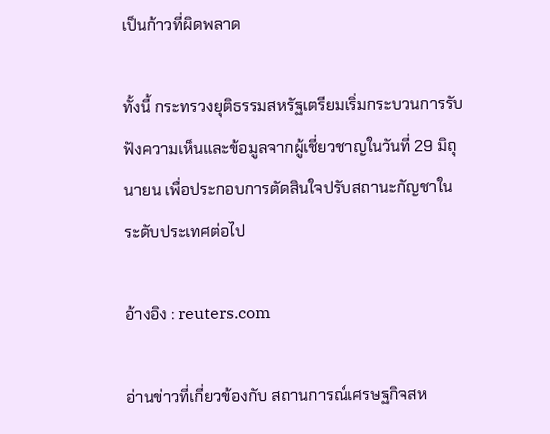เป็นก้าวที่ผิดพลาด

ทั้งนี้ กระทรวงยุติธรรมสหรัฐเตรียมเริ่มกระบวนการรับฟังความเห็นและข้อมูลจากผู้เชี่ยวชาญในวันที่ 29 มิถุนายน เพื่อประกอบการตัดสินใจปรับสถานะกัญชาในระดับประเทศต่อไป

อ้างอิง : reuters.com

อ่านข่าวที่เกี่ยวข้องกับ สถานการณ์เศรษฐกิจสห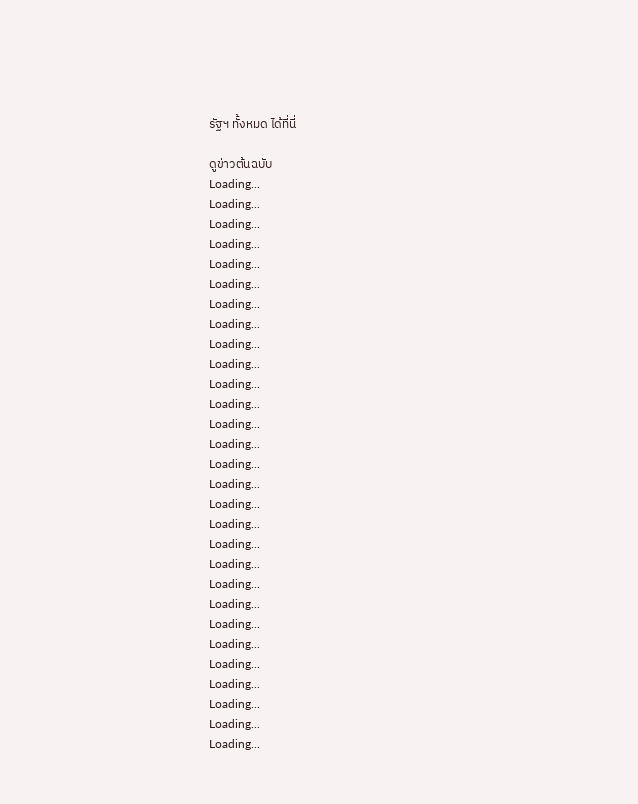รัฐฯ ทั้งหมด ได้ที่นี่

ดูข่าวต้นฉบับ
Loading...
Loading...
Loading...
Loading...
Loading...
Loading...
Loading...
Loading...
Loading...
Loading...
Loading...
Loading...
Loading...
Loading...
Loading...
Loading...
Loading...
Loading...
Loading...
Loading...
Loading...
Loading...
Loading...
Loading...
Loading...
Loading...
Loading...
Loading...
Loading...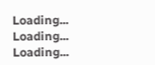Loading...
Loading...
Loading...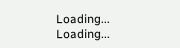Loading...
Loading...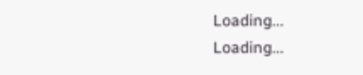Loading...
Loading...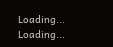Loading...
Loading...